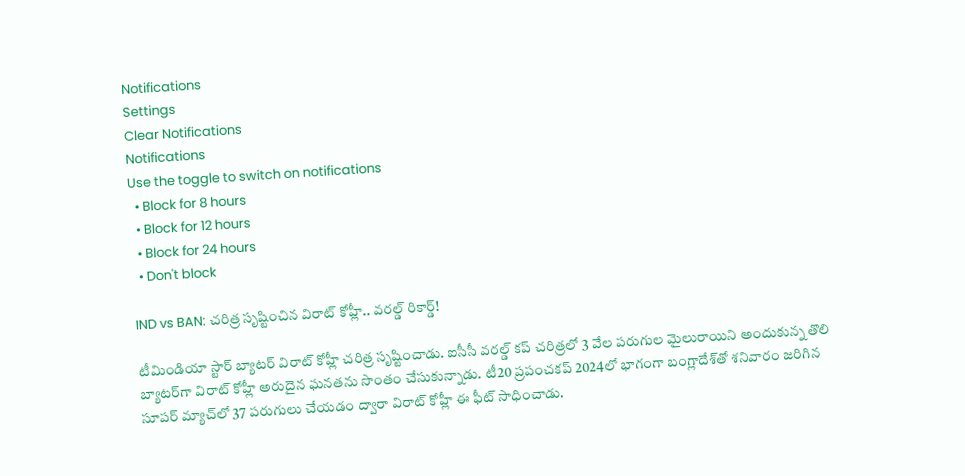Notifications
Settings
Clear Notifications
Notifications
Use the toggle to switch on notifications
  • Block for 8 hours
  • Block for 12 hours
  • Block for 24 hours
  • Don't block

IND vs BAN: చరిత్ర సృష్టించిన విరాట్ కోహ్లీ.. వరల్డ్ రికార్డ్!

టీమిండియా స్టార్ బ్యాటర్ విరాట్ కోహ్లీ చరిత్ర సృష్టించాడు. ఐసీసీ వరల్డ్ కప్ చరిత్రలో 3 వేల పరుగుల మైలురాయిని అందుకున్న తొలి బ్యాటర్‌గా విరాట్ కోహ్లీ అరుదైన ఘనతను సొంతం చేసుకున్నాడు. టీ20 ప్రపంచకప్ 2024లో భాగంగా బంగ్లాదేశ్‌తో శనివారం జరిగిన సూపర్ మ్యాచ్‌లో 37 పరుగులు చేయడం ద్వారా విరాట్ కోహ్లీ ఈ ఫీట్ సాధించాడు.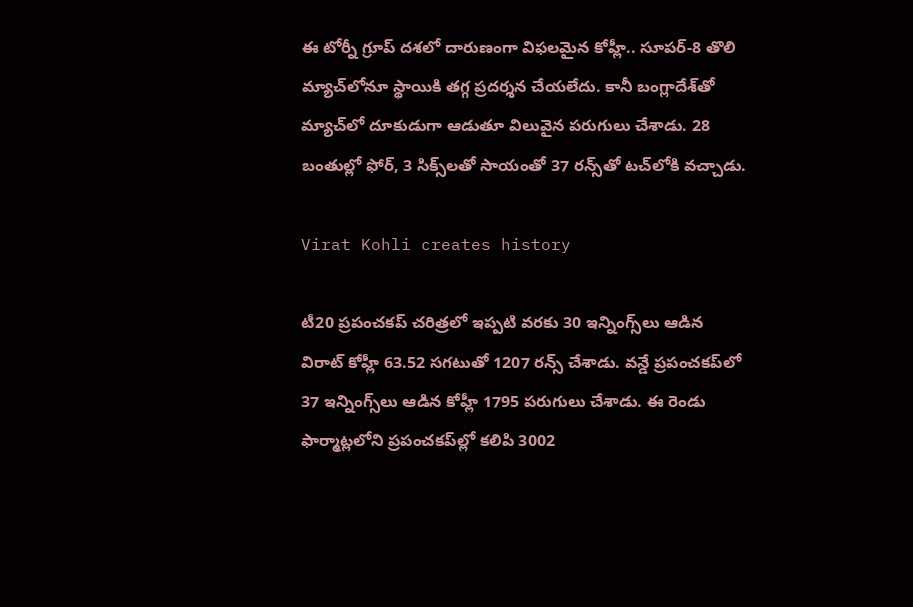ఈ టోర్నీ గ్రూప్ దశలో దారుణంగా విఫలమైన కోహ్లీ.. సూపర్-8 తొలి మ్యాచ్‌లోనూ స్థాయికి తగ్గ ప్రదర్శన చేయలేదు. కానీ బంగ్లాదేశ్‌తో మ్యాచ్‌లో దూకుడుగా ఆడుతూ విలువైన పరుగులు చేశాడు. 28 బంతుల్లో ఫోర్, 3 సిక్స్‌లతో సాయంతో 37 రన్స్‌తో టచ్‌లోకి వచ్చాడు.

Virat Kohli creates history

టీ20 ప్రపంచకప్ చరిత్రలో ఇప్పటి వరకు 30 ఇన్నింగ్స్‌లు ఆడిన విరాట్ కోహ్లీ 63.52 సగటుతో 1207 రన్స్ చేశాడు. వన్డే ప్రపంచకప్‌లో 37 ఇన్నింగ్స్‌లు ఆడిన కోహ్లీ 1795 పరుగులు చేశాడు. ఈ రెండు ఫార్మాట్లలోని ప్రపంచకప్‌ల్లో కలిపి 3002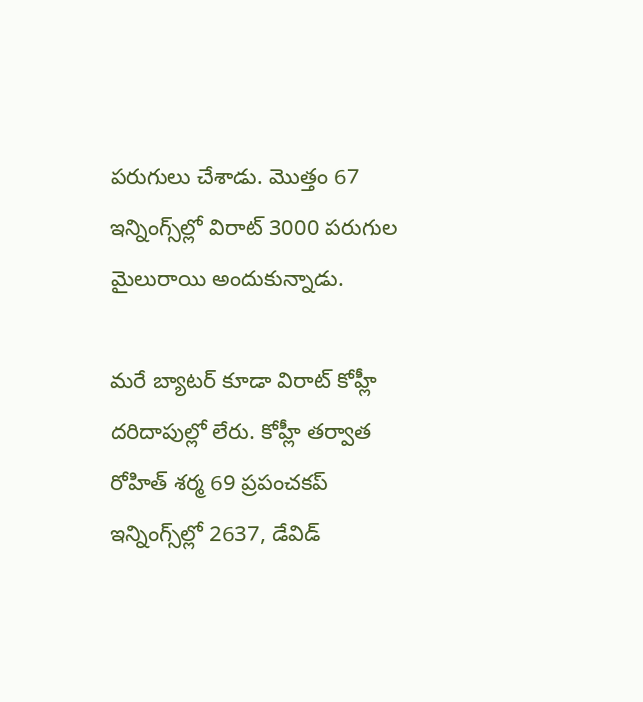పరుగులు చేశాడు. మొత్తం 67 ఇన్నింగ్స్‌ల్లో విరాట్ 3000 పరుగుల మైలురాయి అందుకున్నాడు.

మరే బ్యాటర్ కూడా విరాట్ కోహ్లీ దరిదాపుల్లో లేరు. కోహ్లీ తర్వాత రోహిత్ శర్మ 69 ప్రపంచకప్ ఇన్నింగ్స్‌ల్లో 2637, డేవిడ్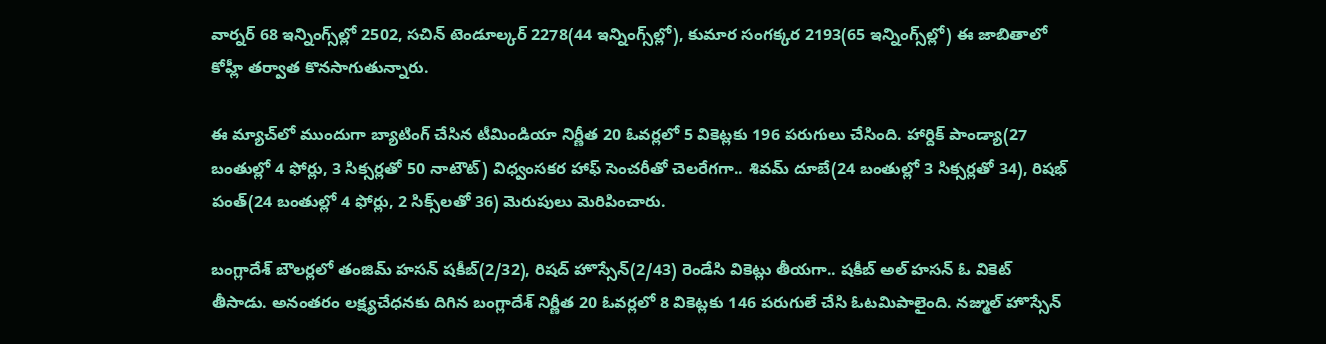వార్నర్ 68 ఇన్నింగ్స్‌ల్లో 2502, సచిన్ టెండూల్కర్ 2278(44 ఇన్నింగ్స్‌ల్లో), కుమార సంగక్కర 2193(65 ఇన్నింగ్స్‌ల్లో) ఈ జాబితాలో కోహ్లీ తర్వాత కొనసాగుతున్నారు.

ఈ మ్యాచ్‌లో ముందుగా బ్యాటింగ్ చేసిన టీమిండియా నిర్ణీత 20 ఓవర్లలో 5 వికెట్లకు 196 పరుగులు చేసింది. హార్దిక్ పాండ్యా(27 బంతుల్లో 4 ఫోర్లు, 3 సిక్సర్లతో 50 నాటౌట్) విధ్వంసకర హాఫ్ సెంచరీతో చెలరేగగా.. శివమ్ దూబే(24 బంతుల్లో 3 సిక్సర్లతో 34), రిషభ్ పంత్(24 బంతుల్లో 4 ఫోర్లు, 2 సిక్స్‌లతో 36) మెరుపులు మెరిపించారు.

బంగ్లాదేశ్ బౌలర్లలో తంజిమ్ హసన్ షకీబ్(2/32), రిషద్ హొస్సేన్(2/43) రెండేసి వికెట్లు తీయగా.. షకీబ్ అల్ హసన్ ఓ వికెట్ తీసాడు. అనంతరం లక్ష్యచేధనకు దిగిన బంగ్లాదేశ్ నిర్ణీత 20 ఓవర్లలో 8 వికెట్లకు 146 పరుగులే చేసి ఓటమిపాలైంది. నజ్ముల్ హొస్సేన్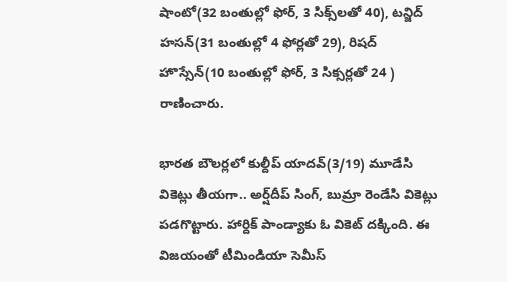షాంటో(32 బంతుల్లో ఫోర్, 3 సిక్స్‌లతో 40), టన్జిద్ హసన్(31 బంతుల్లో 4 ఫోర్లతో 29), రిషద్ హొస్సేన్(10 బంతుల్లో ఫోర్, 3 సిక్సర్లతో 24 ) రాణించారు.

భారత బౌలర్లలో కుల్దీప్ యాదవ్(3/19) మూడేసి వికెట్లు తీయగా.. అర్ష్‌దీప్ సింగ్, బుమ్రా రెండేసి వికెట్లు పడగొట్టారు. హార్దిక్ పాండ్యాకు ఓ వికెట్ దక్కింది. ఈ విజయంతో టీమిండియా సెమీస్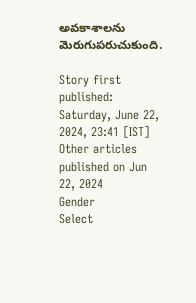అవకాశాలను మెరుగుపరుచుకుంది.

Story first published: Saturday, June 22, 2024, 23:41 [IST]
Other articles published on Jun 22, 2024
Gender
Select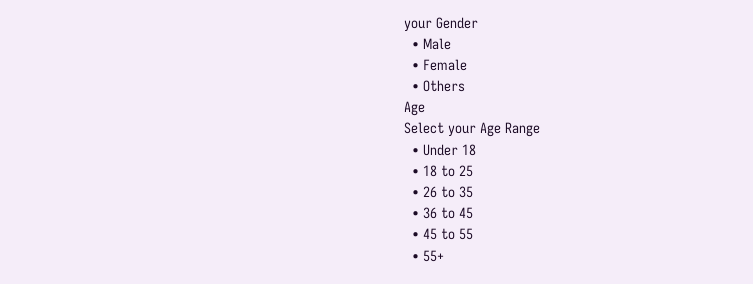your Gender
  • Male
  • Female
  • Others
Age
Select your Age Range
  • Under 18
  • 18 to 25
  • 26 to 35
  • 36 to 45
  • 45 to 55
  • 55+